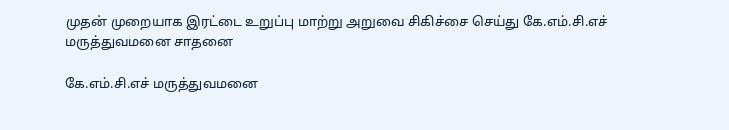முதன் முறையாக இரட்டை உறுப்பு மாற்று அறுவை சிகிச்சை செய்து கே.எம்.சி.எச் மருத்துவமனை சாதனை

கே.எம்.சி.எச் மருத்துவமனை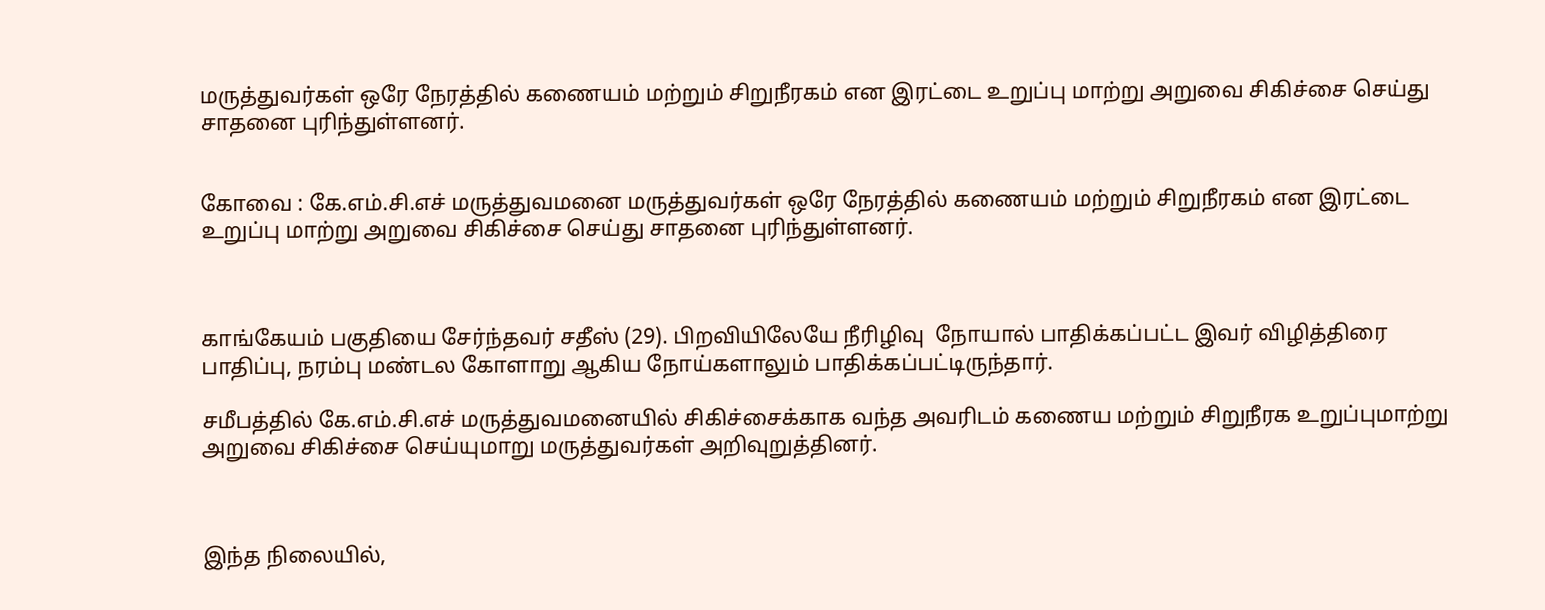மருத்துவர்கள் ஒரே நேரத்தில் கணையம் மற்றும் சிறுநீரகம் என இரட்டை உறுப்பு மாற்று அறுவை சிகிச்சை செய்து சாதனை புரிந்துள்ளனர்.


கோவை : கே.எம்.சி.எச் மருத்துவமனை மருத்துவர்கள் ஒரே நேரத்தில் கணையம் மற்றும் சிறுநீரகம் என இரட்டை உறுப்பு மாற்று அறுவை சிகிச்சை செய்து சாதனை புரிந்துள்ளனர்.



காங்கேயம் பகுதியை சேர்ந்தவர் சதீஸ் (29). பிறவியிலேயே நீரிழிவு  நோயால் பாதிக்கப்பட்ட இவர் விழித்திரை பாதிப்பு, நரம்பு மண்டல கோளாறு ஆகிய நோய்களாலும் பாதிக்கப்பட்டிருந்தார்.

சமீபத்தில் கே.எம்.சி.எச் மருத்துவமனையில் சிகிச்சைக்காக வந்த அவரிடம் கணைய மற்றும் சிறுநீரக உறுப்புமாற்று அறுவை சிகிச்சை செய்யுமாறு மருத்துவர்கள் அறிவுறுத்தினர்.



இந்த நிலையில்,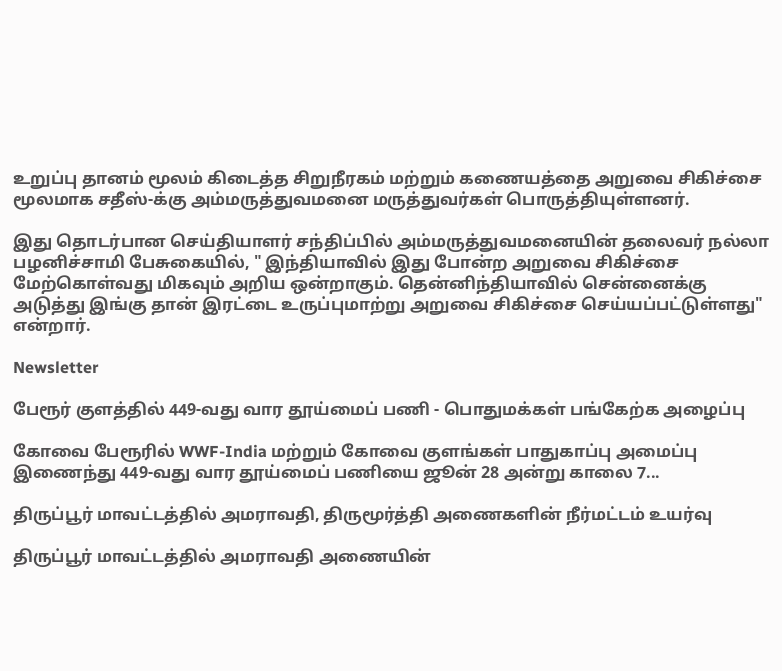உறுப்பு தானம் மூலம் கிடைத்த சிறுநீரகம் மற்றும் கணையத்தை அறுவை சிகிச்சை மூலமாக சதீஸ்-க்கு அம்மருத்துவமனை மருத்துவர்கள் பொருத்தியுள்ளனர்.

இது தொடர்பான செய்தியாளர் சந்திப்பில் அம்மருத்துவமனையின் தலைவர் நல்லா பழனிச்சாமி பேசுகையில், " இந்தியாவில் இது போன்ற அறுவை சிகிச்சை மேற்கொள்வது மிகவும் அறிய ஒன்றாகும். தென்னிந்தியாவில் சென்னைக்கு அடுத்து இங்கு தான் இரட்டை உருப்புமாற்று அறுவை சிகிச்சை செய்யப்பட்டுள்ளது" என்றார்.

Newsletter

பேரூர் குளத்தில் 449-வது வார தூய்மைப் பணி - பொதுமக்கள் பங்கேற்க அழைப்பு

கோவை பேரூரில் WWF-India மற்றும் கோவை குளங்கள் பாதுகாப்பு அமைப்பு இணைந்து 449-வது வார தூய்மைப் பணியை ஜூன் 28 அன்று காலை 7...

திருப்பூர் மாவட்டத்தில் அமராவதி, திருமூர்த்தி அணைகளின் நீர்மட்டம் உயர்வு

திருப்பூர் மாவட்டத்தில் அமராவதி அணையின்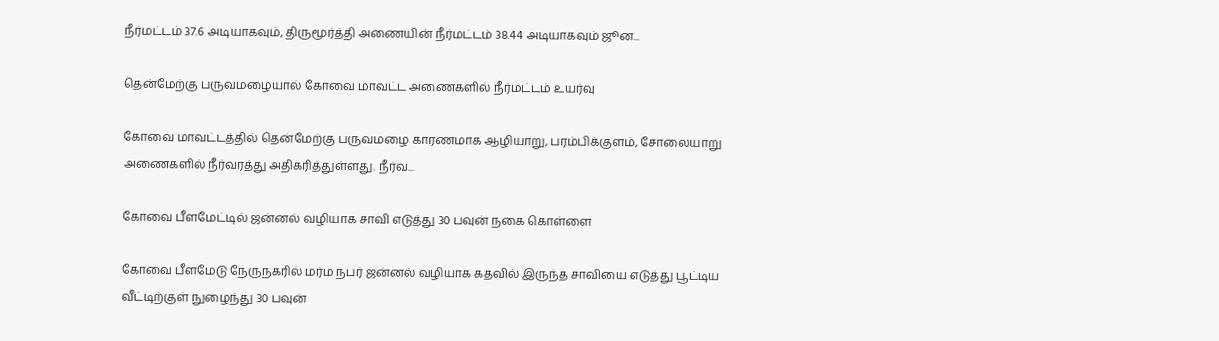நீர்மட்டம் 37.6 அடியாகவும், திருமூர்த்தி அணையின் நீர்மட்டம் 38.44 அடியாகவும் ஜூன...

தென்மேற்கு பருவமழையால் கோவை மாவட்ட அணைகளில் நீர்மட்டம் உயர்வு

கோவை மாவட்டத்தில் தென்மேற்கு பருவமழை காரணமாக ஆழியாறு, பரம்பிக்குளம், சோலையாறு அணைகளில் நீர்வரத்து அதிகரித்துள்ளது. நீர்வ...

கோவை பீளமேட்டில் ஜன்னல் வழியாக சாவி எடுத்து 30 பவுன் நகை கொள்ளை

கோவை பீளமேடு நேருநகரில் மர்ம நபர் ஜன்னல் வழியாக கதவில் இருந்த சாவியை எடுத்து பூட்டிய வீட்டிற்குள் நுழைந்து 30 பவுன்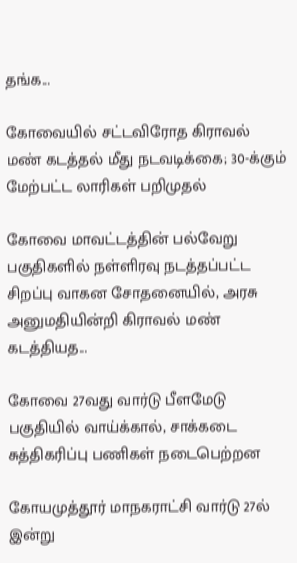தங்க...

கோவையில் சட்டவிரோத கிராவல் மண் கடத்தல் மீது நடவடிக்கை; 30-க்கும் மேற்பட்ட லாரிகள் பறிமுதல்

கோவை மாவட்டத்தின் பல்வேறு பகுதிகளில் நள்ளிரவு நடத்தப்பட்ட சிறப்பு வாகன சோதனையில், அரசு அனுமதியின்றி கிராவல் மண் கடத்தியத...

கோவை 27வது வார்டு பீளமேடு பகுதியில் வாய்க்கால், சாக்கடை சுத்திகரிப்பு பணிகள் நடைபெற்றன

கோயமுத்தூர் மாநகராட்சி வார்டு 27ல் இன்று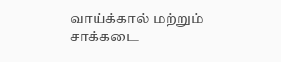வாய்க்கால் மற்றும் சாக்கடை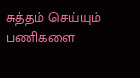சுத்தம் செய்யும் பணிகளை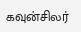கவுன்சிலர்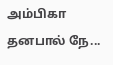அம்பிகா தனபால் நே...